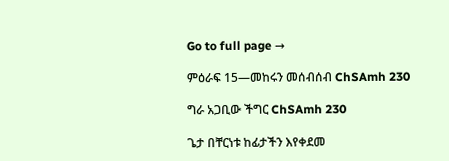Go to full page →

ምዕራፍ 15—መከሩን መሰብሰብ ChSAmh 230

ግራ አጋቢው ችግር ChSAmh 230

ጌታ በቸርነቱ ከፊታችን እየቀደመ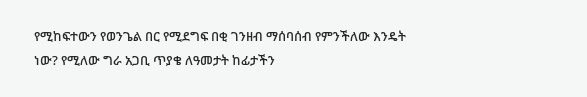የሚከፍተውን የወንጌል በር የሚደግፍ በቂ ገንዘብ ማሰባሰብ የምንችለው እንዴት ነው? የሚለው ግራ አጋቢ ጥያቄ ለዓመታት ከፊታችን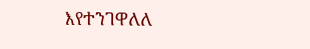እየተንገዋለለ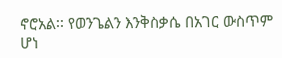ኖሮአል፡፡ የወንጌልን እንቅስቃሴ በአገር ውስጥም ሆነ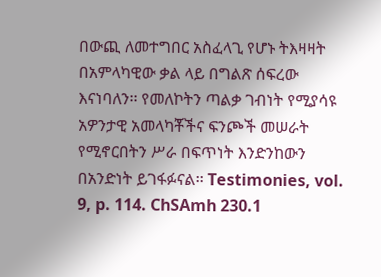በውጪ ለመተግበር አስፈላጊ የሆኑ ትእዛዛት በአምላካዊው ቃል ላይ በግልጽ ሰፍረው እናነባለን፡፡ የመለኮትን ጣልቃ ገብነት የሚያሳዩ አዎንታዊ አመላካቾችና ፍንጮች መሠራት የሚኖርበትን ሥራ በፍጥነት እንድንከውን በአንድነት ይገፋፉናል፡፡ Testimonies, vol. 9, p. 114. ChSAmh 230.1